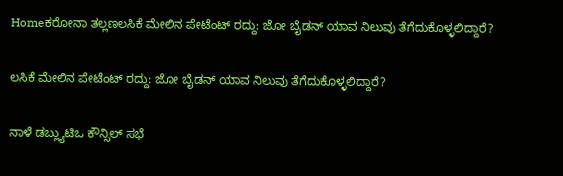Homeಕರೋನಾ ತಲ್ಲಣಲಸಿಕೆ ಮೇಲಿನ ಪೇಟೆಂಟ್ ರದ್ದು: ಜೋ ಬೈಡನ್ ಯಾವ ನಿಲುವು ತೆಗೆದುಕೊಳ್ಳಲಿದ್ದಾರೆ?

ಲಸಿಕೆ ಮೇಲಿನ ಪೇಟೆಂಟ್ ರದ್ದು: ಜೋ ಬೈಡನ್ ಯಾವ ನಿಲುವು ತೆಗೆದುಕೊಳ್ಳಲಿದ್ದಾರೆ?

ನಾಳೆ ಡಬ್ಲ್ಯುಟಿಒ ಕೌನ್ಸಿಲ್ ಸಭೆ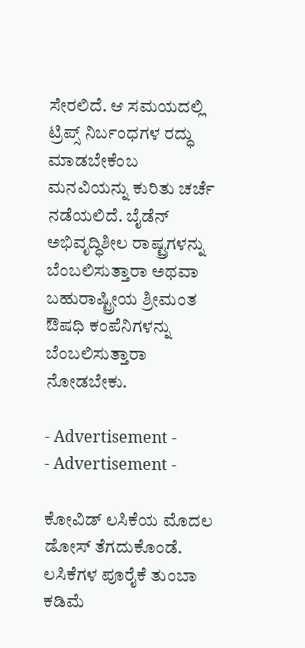ಸೇರಲಿದೆ. ಆ ಸಮಯದಲ್ಲಿ ಟ್ರಿಪ್ಸ್ ನಿರ್ಬಂಧಗಳ ರದ್ಧು ಮಾಡಬೇಕೆಂಬ ಮನವಿಯನ್ನು ಕುರಿತು ಚರ್ಚೆ ನಡೆಯಲಿದೆ. ಬೈಡೆನ್ ಅಭಿವೃದ್ಧಿಶೀಲ ರಾಷ್ಟ್ರಗಳನ್ನು ಬೆಂಬಲಿಸುತ್ತಾರಾ ಅಥವಾ ಬಹುರಾಷ್ಟ್ರೀಯ ಶ್ರೀಮಂತ ಔಷಧಿ ಕಂಪೆನಿಗಳನ್ನು ಬೆಂಬಲಿಸುತ್ತಾರಾ ನೋಡಬೇಕು.

- Advertisement -
- Advertisement -

ಕೋವಿಡ್ ಲಸಿಕೆಯ ಮೊದಲ ಡೋಸ್ ತೆಗದುಕೊಂಡೆ. ಲಸಿಕೆಗಳ ಪೂರೈಕೆ ತುಂಬಾ ಕಡಿಮೆ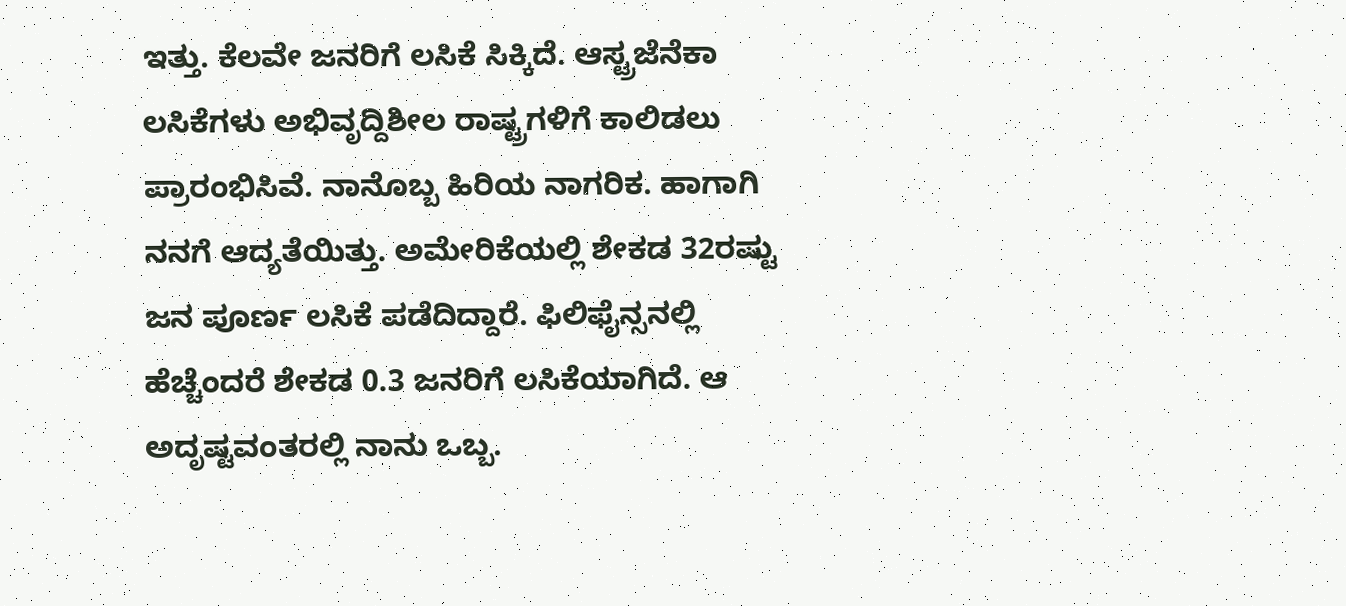ಇತ್ತು. ಕೆಲವೇ ಜನರಿಗೆ ಲಸಿಕೆ ಸಿಕ್ಕಿದೆ. ಆಸ್ಟ್ರಜೆನೆಕಾ ಲಸಿಕೆಗಳು ಅಭಿವೃದ್ದಿಶೀಲ ರಾಷ್ಟ್ರಗಳಿಗೆ ಕಾಲಿಡಲು ಪ್ರಾರಂಭಿಸಿವೆ. ನಾನೊಬ್ಬ ಹಿರಿಯ ನಾಗರಿಕ. ಹಾಗಾಗಿ ನನಗೆ ಆದ್ಯತೆಯಿತ್ತು. ಅಮೇರಿಕೆಯಲ್ಲಿ ಶೇಕಡ 32ರಷ್ಟು ಜನ ಪೂರ್ಣ ಲಸಿಕೆ ಪಡೆದಿದ್ದಾರೆ. ಫಿಲಿಫೈನ್ಸನಲ್ಲಿ ಹೆಚ್ಚೆಂದರೆ ಶೇಕಡ 0.3 ಜನರಿಗೆ ಲಸಿಕೆಯಾಗಿದೆ. ಆ ಅದೃಷ್ಟವಂತರಲ್ಲಿ ನಾನು ಒಬ್ಬ.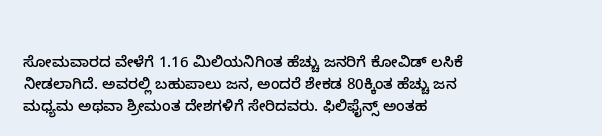ಸೋಮವಾರದ ವೇಳೆಗೆ 1.16 ಮಿಲಿಯನಿಗಿಂತ ಹೆಚ್ಚು ಜನರಿಗೆ ಕೋವಿಡ್ ಲಸಿಕೆ ನೀಡಲಾಗಿದೆ. ಅವರಲ್ಲಿ ಬಹುಪಾಲು ಜನ, ಅಂದರೆ ಶೇಕಡ 80ಕ್ಕಿಂತ ಹೆಚ್ಚು ಜನ ಮಧ್ಯಮ ಅಥವಾ ಶ್ರೀಮಂತ ದೇಶಗಳಿಗೆ ಸೇರಿದವರು. ಫಿಲಿಫೈನ್ಸ್ ಅಂತಹ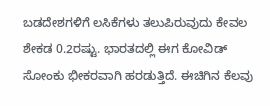ಬಡದೇಶಗಳಿಗೆ ಲಸಿಕೆಗಳು ತಲುಪಿರುವುದು ಕೇವಲ ಶೇಕಡ 0.2ರಷ್ಟು. ಭಾರತದಲ್ಲಿ ಈಗ ಕೋವಿಡ್ ಸೋಂಕು ಭೀಕರವಾಗಿ ಹರಡುತ್ತಿದೆ. ಈಚಿಗಿನ ಕೆಲವು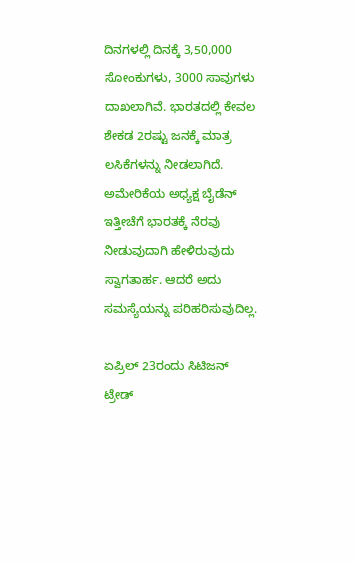ದಿನಗಳಲ್ಲಿ ದಿನಕ್ಕೆ 3,50,000 ಸೋಂಕುಗಳು, 3000 ಸಾವುಗಳು ದಾಖಲಾಗಿವೆ. ಭಾರತದಲ್ಲಿ ಕೇವಲ ಶೇಕಡ 2ರಷ್ಟು ಜನಕ್ಕೆ ಮಾತ್ರ ಲಸಿಕೆಗಳನ್ನು ನೀಡಲಾಗಿದೆ. ಅಮೇರಿಕೆಯ ಅಧ್ಯಕ್ಷ ಬೈಡೆನ್ ಇತ್ತೀಚೆಗೆ ಭಾರತಕ್ಕೆ ನೆರವು ನೀಡುವುದಾಗಿ ಹೇಳಿರುವುದು ಸ್ವಾಗತಾರ್ಹ. ಆದರೆ ಅದು ಸಮಸ್ಯೆಯನ್ನು ಪರಿಹರಿಸುವುದಿಲ್ಲ.

ಏಪ್ರಿಲ್ 23ರಂದು ಸಿಟಿಜನ್ ಟ್ರೇಡ್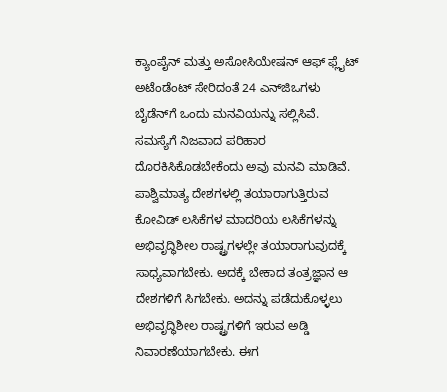ಕ್ಯಾಂಪೈನ್ ಮತ್ತು ಅಸೋಸಿಯೇಷನ್ ಆಫ್ ಫ್ಲೈಟ್ ಅಟೆಂಡೆಂಟ್ ಸೇರಿದಂತೆ 24 ಎನ್‌ಜಿಒಗಳು ಬೈಡೆನ್‌ಗೆ ಒಂದು ಮನವಿಯನ್ನು ಸಲ್ಲಿಸಿವೆ. ಸಮಸ್ಯೆಗೆ ನಿಜವಾದ ಪರಿಹಾರ ದೊರಕಿಸಿಕೊಡಬೇಕೆಂದು ಅವು ಮನವಿ ಮಾಡಿವೆ. ಪಾಶ್ವಿಮಾತ್ಯ ದೇಶಗಳಲ್ಲಿ ತಯಾರಾಗುತ್ತಿರುವ ಕೋವಿಡ್ ಲಸಿಕೆಗಳ ಮಾದರಿಯ ಲಸಿಕೆಗಳನ್ನು ಅಭಿವೃದ್ಧಿಶೀಲ ರಾಷ್ಟ್ರಗಳಲ್ಲೇ ತಯಾರಾಗುವುದಕ್ಕೆ ಸಾಧ್ಯವಾಗಬೇಕು. ಅದಕ್ಕೆ ಬೇಕಾದ ತಂತ್ರಜ್ಞಾನ ಆ ದೇಶಗಳಿಗೆ ಸಿಗಬೇಕು. ಅದನ್ನು ಪಡೆದುಕೊಳ್ಳಲು ಅಭಿವೃದ್ಧಿಶೀಲ ರಾಷ್ಟ್ರಗಳಿಗೆ ಇರುವ ಅಡ್ಡಿ ನಿವಾರಣೆಯಾಗಬೇಕು. ಈಗ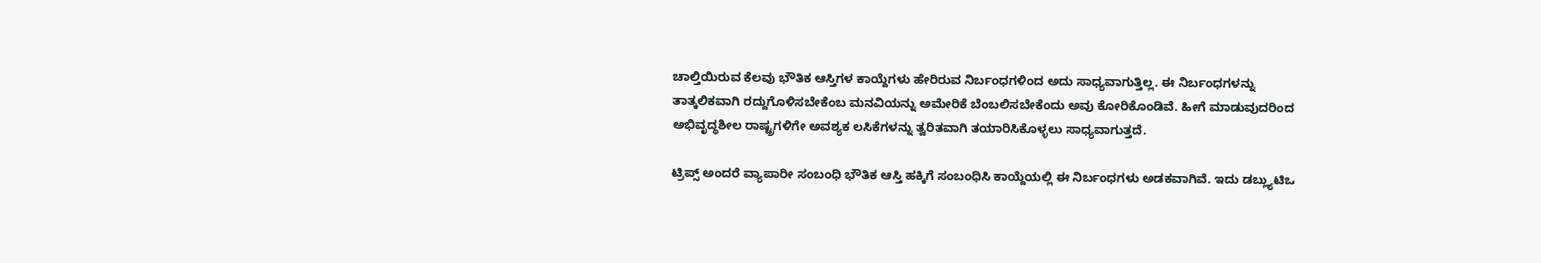ಚಾಲ್ತಿಯಿರುವ ಕೆಲವು ಭೌತಿಕ ಆಸ್ತಿಗಳ ಕಾಯ್ದೆಗಳು ಹೇರಿರುವ ನಿರ್ಬಂಧಗಳಿಂದ ಅದು ಸಾಧ್ಯವಾಗುತ್ತಿಲ್ಲ. ಈ ನಿರ್ಬಂಧಗಳನ್ನು ತಾತ್ಕಲಿಕವಾಗಿ ರದ್ದುಗೊಳಿಸಬೇಕೆಂಬ ಮನವಿಯನ್ನು ಅಮೇರಿಕೆ ಬೆಂಬಲಿಸಬೇಕೆಂದು ಅವು ಕೋರಿಕೊಂಡಿವೆ. ಹೀಗೆ ಮಾಡುವುದರಿಂದ ಅಭಿವೃದ್ಧಶೀಲ ರಾಷ್ಟ್ರಗಳಿಗೇ ಅವಶ್ಯಕ ಲಸಿಕೆಗಳನ್ನು ತ್ವರಿತವಾಗಿ ತಯಾರಿಸಿಕೊಳ್ಳಲು ಸಾಧ್ಯವಾಗುತ್ತದೆ.

ಟ್ರಿಪ್ಸ್ ಅಂದರೆ ವ್ಯಾಪಾರೀ ಸಂಬಂಧಿ ಭೌತಿಕ ಆಸ್ತಿ ಹಕ್ಕಿಗೆ ಸಂಬಂಧಿಸಿ ಕಾಯ್ದೆಯಲ್ಲಿ ಈ ನಿರ್ಬಂಧಗಳು ಅಡಕವಾಗಿವೆ. ಇದು ಡಬ್ಲ್ಯುಟಿಒ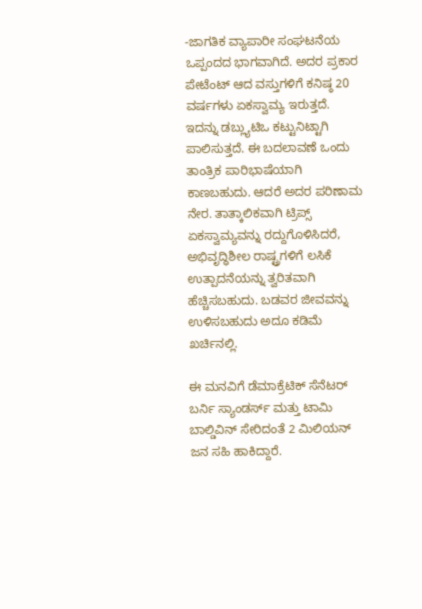-ಜಾಗತಿಕ ವ್ಯಾಪಾರೀ ಸಂಘಟನೆಯ ಒಪ್ಪಂದದ ಭಾಗವಾಗಿದೆ. ಅದರ ಪ್ರಕಾರ ಪೇಟೆಂಟ್ ಆದ ವಸ್ತುಗಳಿಗೆ ಕನಿಷ್ಠ 20 ವರ್ಷಗಳು ಏಕಸ್ವಾಮ್ಯ ಇರುತ್ತದೆ. ಇದನ್ನು ಡಬ್ಲ್ಯುಟಿಒ ಕಟ್ಟುನಿಟ್ಟಾಗಿ ಪಾಲಿಸುತ್ತದೆ. ಈ ಬದಲಾವಣೆ ಒಂದು ತಾಂತ್ರಿಕ ಪಾರಿಭಾಷೆಯಾಗಿ ಕಾಣಬಹುದು. ಆದರೆ ಅದರ ಪರಿಣಾಮ ನೇರ. ತಾತ್ಕಾಲಿಕವಾಗಿ ಟ್ರಿಪ್ಸ್ ಏಕಸ್ವಾಮ್ಯವನ್ನು ರದ್ದುಗೊಳಿಸಿದರೆ, ಅಭಿವೃದ್ಧಿಶೀಲ ರಾಷ್ಟ್ರಗಳಿಗೆ ಲಸಿಕೆ ಉತ್ಪಾದನೆಯನ್ನು ತ್ವರಿತವಾಗಿ ಹೆಚ್ಚಿಸಬಹುದು. ಬಡವರ ಜೀವವನ್ನು ಉಳಿಸಬಹುದು ಅದೂ ಕಡಿಮೆ ಖರ್ಚಿನಲ್ಲಿ.

ಈ ಮನವಿಗೆ ಡೆಮಾಕ್ರೆಟಿಕ್ ಸೆನೆಟರ್ ಬರ್ನಿ ಸ್ಯಾಂಡರ್ಸ್ ಮತ್ತು ಟಾಮಿ ಬಾಲ್ಡಿವಿನ್ ಸೇರಿದಂತೆ 2 ಮಿಲಿಯನ್ ಜನ ಸಹಿ ಹಾಕಿದ್ದಾರೆ.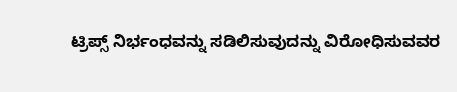ಟ್ರಿಪ್ಸ್ ನಿರ್ಭಂಧವನ್ನು ಸಡಿಲಿಸುವುದನ್ನು ವಿರೋಧಿಸುವವರ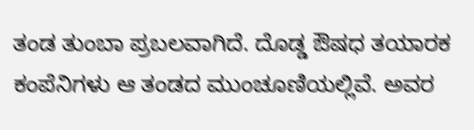ತಂಡ ತುಂಬಾ ಪ್ರಬಲವಾಗಿದೆ. ದೊಡ್ಡ ಔಷಧ ತಯಾರಕ ಕಂಪೆನಿಗಳು ಆ ತಂಡದ ಮುಂಚೂಣಿಯಲ್ಲಿವೆ. ಅವರ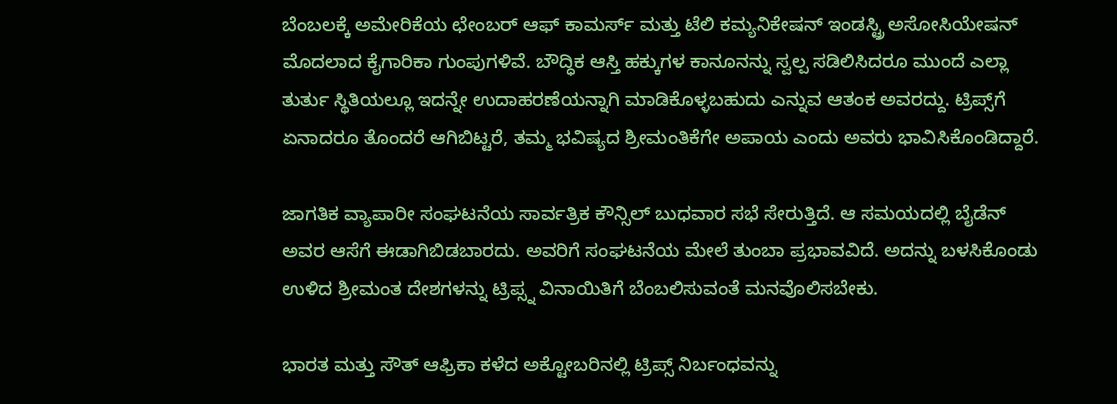ಬೆಂಬಲಕ್ಕೆ ಅಮೇರಿಕೆಯ ಛೇಂಬರ್ ಆಫ್ ಕಾಮರ್ಸ್ ಮತ್ತು ಟೆಲಿ ಕಮ್ಯನಿಕೇಷನ್ ಇಂಡಸ್ಟ್ರಿ ಅಸೋಸಿಯೇಷನ್ ಮೊದಲಾದ ಕೈಗಾರಿಕಾ ಗುಂಪುಗಳಿವೆ. ಬೌದ್ಧಿಕ ಆಸ್ತಿ ಹಕ್ಕುಗಳ ಕಾನೂನನ್ನು ಸ್ವಲ್ಪ ಸಡಿಲಿಸಿದರೂ ಮುಂದೆ ಎಲ್ಲಾ ತುರ್ತು ಸ್ಥಿತಿಯಲ್ಲೂ ಇದನ್ನೇ ಉದಾಹರಣೆಯನ್ನಾಗಿ ಮಾಡಿಕೊಳ್ಳಬಹುದು ಎನ್ನುವ ಆತಂಕ ಅವರದ್ದು. ಟ್ರಿಪ್ಸ್‌ಗೆ ಏನಾದರೂ ತೊಂದರೆ ಆಗಿಬಿಟ್ಟರೆ, ತಮ್ಮ ಭವಿಷ್ಯದ ಶ್ರೀಮಂತಿಕೆಗೇ ಅಪಾಯ ಎಂದು ಅವರು ಭಾವಿಸಿಕೊಂಡಿದ್ದಾರೆ.

ಜಾಗತಿಕ ವ್ಯಾಪಾರೀ ಸಂಘಟನೆಯ ಸಾರ್ವತ್ರಿಕ ಕೌನ್ಸಿಲ್ ಬುಧವಾರ ಸಭೆ ಸೇರುತ್ತಿದೆ. ಆ ಸಮಯದಲ್ಲಿ ಬೈಡೆನ್ ಅವರ ಆಸೆಗೆ ಈಡಾಗಿಬಿಡಬಾರದು. ಅವರಿಗೆ ಸಂಘಟನೆಯ ಮೇಲೆ ತುಂಬಾ ಪ್ರಭಾವವಿದೆ. ಅದನ್ನು ಬಳಸಿಕೊಂಡು ಉಳಿದ ಶ್ರೀಮಂತ ದೇಶಗಳನ್ನು ಟ್ರಿಪ್ಸ್ನ ವಿನಾಯಿತಿಗೆ ಬೆಂಬಲಿಸುವಂತೆ ಮನವೊಲಿಸಬೇಕು.

ಭಾರತ ಮತ್ತು ಸೌತ್ ಆಫ್ರಿಕಾ ಕಳೆದ ಅಕ್ಟೋಬರಿನಲ್ಲಿ ಟ್ರಿಪ್ಸ್ ನಿರ್ಬಂಧವನ್ನು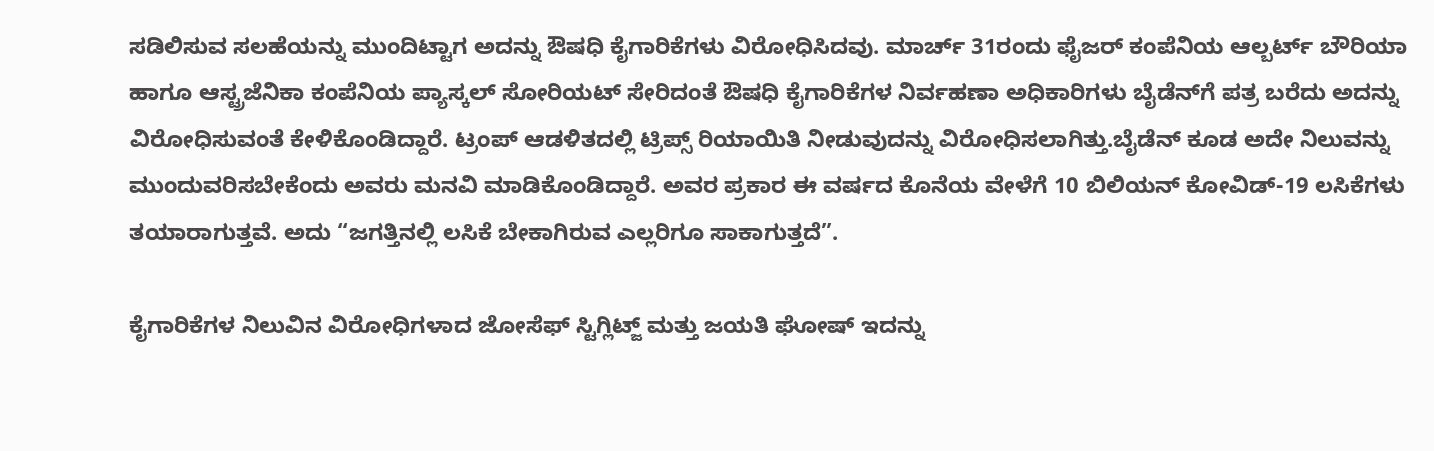ಸಡಿಲಿಸುವ ಸಲಹೆಯನ್ನು ಮುಂದಿಟ್ಟಾಗ ಅದನ್ನು ಔಷಧಿ ಕೈಗಾರಿಕೆಗಳು ವಿರೋಧಿಸಿದವು. ಮಾರ್ಚ್ 31ರಂದು ಫೈಜರ್ ಕಂಪೆನಿಯ ಆಲ್ಬರ್ಟ್ ಬೌರಿಯಾ ಹಾಗೂ ಆಸ್ಟ್ರಜೆನಿಕಾ ಕಂಪೆನಿಯ ಪ್ಯಾಸ್ಕಲ್ ಸೋರಿಯಟ್ ಸೇರಿದಂತೆ ಔಷಧಿ ಕೈಗಾರಿಕೆಗಳ ನಿರ್ವಹಣಾ ಅಧಿಕಾರಿಗಳು ಬೈಡೆನ್‌ಗೆ ಪತ್ರ ಬರೆದು ಅದನ್ನು ವಿರೋಧಿಸುವಂತೆ ಕೇಳಿಕೊಂಡಿದ್ದಾರೆ. ಟ್ರಂಪ್ ಆಡಳಿತದಲ್ಲಿ ಟ್ರಿಪ್ಸ್ ರಿಯಾಯಿತಿ ನೀಡುವುದನ್ನು ವಿರೋಧಿಸಲಾಗಿತ್ತು.ಬೈಡೆನ್ ಕೂಡ ಅದೇ ನಿಲುವನ್ನು ಮುಂದುವರಿಸಬೇಕೆಂದು ಅವರು ಮನವಿ ಮಾಡಿಕೊಂಡಿದ್ದಾರೆ. ಅವರ ಪ್ರಕಾರ ಈ ವರ್ಷದ ಕೊನೆಯ ವೇಳೆಗೆ 10 ಬಿಲಿಯನ್ ಕೋವಿಡ್-19 ಲಸಿಕೆಗಳು ತಯಾರಾಗುತ್ತವೆ. ಅದು “ಜಗತ್ತಿನಲ್ಲಿ ಲಸಿಕೆ ಬೇಕಾಗಿರುವ ಎಲ್ಲರಿಗೂ ಸಾಕಾಗುತ್ತದೆ”.

ಕೈಗಾರಿಕೆಗಳ ನಿಲುವಿನ ವಿರೋಧಿಗಳಾದ ಜೋಸೆಫ್ ಸ್ಟಿಗ್ಲಿಟ್ಜ್ ಮತ್ತು ಜಯತಿ ಘೋಷ್ ಇದನ್ನು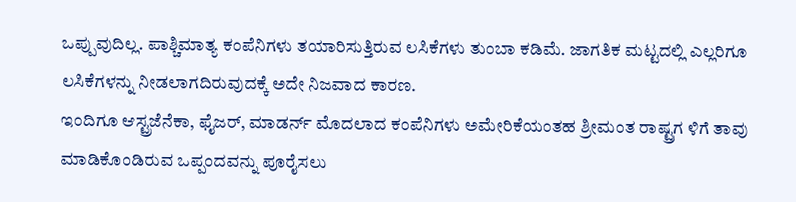ಒಪ್ಪುವುದಿಲ್ಲ. ಪಾಶ್ಚಿಮಾತ್ಯ ಕಂಪೆನಿಗಳು ತಯಾರಿಸುತ್ತಿರುವ ಲಸಿಕೆಗಳು ತುಂಬಾ ಕಡಿಮೆ. ಜಾಗತಿಕ ಮಟ್ಟದಲ್ಲಿ ಎಲ್ಲರಿಗೂ ಲಸಿಕೆಗಳನ್ನು ನೀಡಲಾಗದಿರುವುದಕ್ಕೆ ಅದೇ ನಿಜವಾದ ಕಾರಣ.
ಇಂದಿಗೂ ಆಸ್ಟ್ರಜೆನೆಕಾ, ಫೈಜರ್, ಮಾಡರ್ನ್ ಮೊದಲಾದ ಕಂಪೆನಿಗಳು ಅಮೇರಿಕೆಯಂತಹ ಶ್ರೀಮಂತ ರಾಷ್ಟ್ರಗ ಳಿಗೆ ತಾವು ಮಾಡಿಕೊಂಡಿರುವ ಒಪ್ಪಂದವನ್ನು ಪೂರೈಸಲು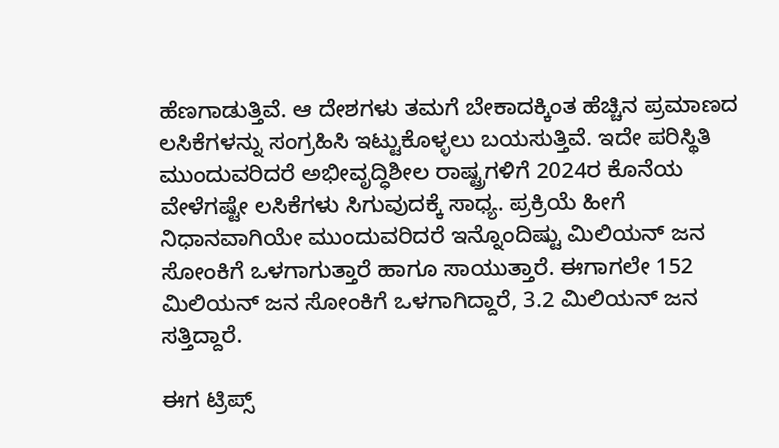ಹೆಣಗಾಡುತ್ತಿವೆ. ಆ ದೇಶಗಳು ತಮಗೆ ಬೇಕಾದಕ್ಕಿಂತ ಹೆಚ್ಚಿನ ಪ್ರಮಾಣದ ಲಸಿಕೆಗಳನ್ನು ಸಂಗ್ರಹಿಸಿ ಇಟ್ಟುಕೊಳ್ಳಲು ಬಯಸುತ್ತಿವೆ. ಇದೇ ಪರಿಸ್ಥಿತಿ ಮುಂದುವರಿದರೆ ಅಭೀವೃದ್ಧಿಶೀಲ ರಾಷ್ಟ್ರಗಳಿಗೆ 2024ರ ಕೊನೆಯ ವೇಳೆಗಷ್ಟೇ ಲಸಿಕೆಗಳು ಸಿಗುವುದಕ್ಕೆ ಸಾಧ್ಯ. ಪ್ರಕ್ರಿಯೆ ಹೀಗೆ ನಿಧಾನವಾಗಿಯೇ ಮುಂದುವರಿದರೆ ಇನ್ನೊಂದಿಷ್ಟು ಮಿಲಿಯನ್ ಜನ ಸೋಂಕಿಗೆ ಒಳಗಾಗುತ್ತಾರೆ ಹಾಗೂ ಸಾಯುತ್ತಾರೆ. ಈಗಾಗಲೇ 152 ಮಿಲಿಯನ್ ಜನ ಸೋಂಕಿಗೆ ಒಳಗಾಗಿದ್ದಾರೆ, 3.2 ಮಿಲಿಯನ್ ಜನ ಸತ್ತಿದ್ದಾರೆ.

ಈಗ ಟ್ರಿಪ್ಸ್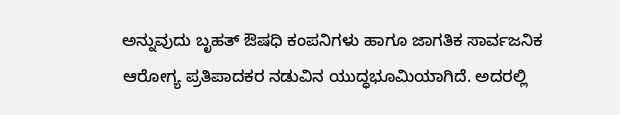ಅನ್ನುವುದು ಬೃಹತ್ ಔಷಧಿ ಕಂಪನಿಗಳು ಹಾಗೂ ಜಾಗತಿಕ ಸಾರ್ವಜನಿಕ ಆರೋಗ್ಯ ಪ್ರತಿಪಾದಕರ ನಡುವಿನ ಯುದ್ಧಭೂಮಿಯಾಗಿದೆ. ಅದರಲ್ಲಿ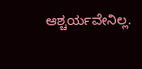ಆಶ್ಚರ್ಯವೇನಿಲ್ಲ.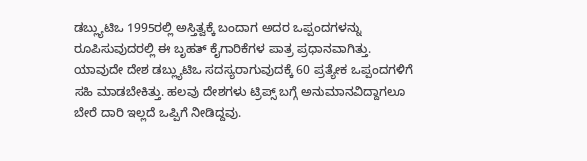ಡಬ್ಲ್ಯುಟಿಒ 1995ರಲ್ಲಿ ಅಸ್ತಿತ್ವಕ್ಕೆ ಬಂದಾಗ ಅದರ ಒಪ್ಪಂದಗಳನ್ನು ರೂಪಿಸುವುದರಲ್ಲಿ ಈ ಬೃಹತ್ ಕೈಗಾರಿಕೆಗಳ ಪಾತ್ರ ಪ್ರಧಾನವಾಗಿತ್ತು. ಯಾವುದೇ ದೇಶ ಡಬ್ಲ್ಯುಟಿಒ ಸದಸ್ಯರಾಗುವುದಕ್ಕೆ 60 ಪ್ರತ್ಯೇಕ ಒಪ್ಪಂದಗಳಿಗೆ ಸಹಿ ಮಾಡಬೇಕಿತ್ತು. ಹಲವು ದೇಶಗಳು ಟ್ರಿಪ್ಸ್ ಬಗ್ಗೆ ಅನುಮಾನವಿದ್ದಾಗಲೂ ಬೇರೆ ದಾರಿ ಇಲ್ಲದೆ ಒಪ್ಪಿಗೆ ನೀಡಿದ್ದವು.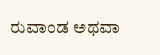ರುವಾಂಡ ಅಥವಾ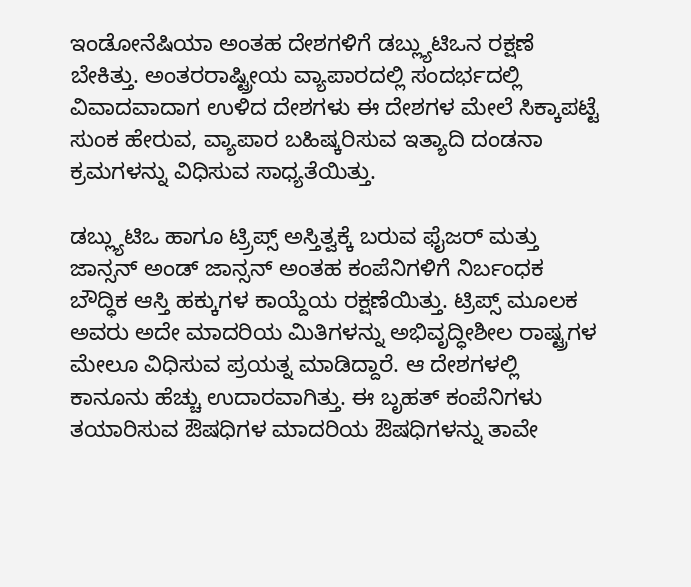ಇಂಡೋನೆಷಿಯಾ ಅಂತಹ ದೇಶಗಳಿಗೆ ಡಬ್ಲ್ಯುಟಿಒನ ರಕ್ಷಣೆ ಬೇಕಿತ್ತು. ಅಂತರರಾಷ್ಟ್ರೀಯ ವ್ಯಾಪಾರದಲ್ಲಿ ಸಂದರ್ಭದಲ್ಲಿ ವಿವಾದವಾದಾಗ ಉಳಿದ ದೇಶಗಳು ಈ ದೇಶಗಳ ಮೇಲೆ ಸಿಕ್ಕಾಪಟ್ಟೆ ಸುಂಕ ಹೇರುವ, ವ್ಯಾಪಾರ ಬಹಿಷ್ಕರಿಸುವ ಇತ್ಯಾದಿ ದಂಡನಾ ಕ್ರಮಗಳನ್ನು ವಿಧಿಸುವ ಸಾಧ್ಯತೆಯಿತ್ತು.

ಡಬ್ಲ್ಯುಟಿಒ ಹಾಗೂ ಟ್ರ‍್ರಿಪ್ಸ್ ಅಸ್ತಿತ್ವಕ್ಕೆ ಬರುವ ಫೈಜರ್ ಮತ್ತು ಜಾನ್ಸನ್ ಅಂಡ್ ಜಾನ್ಸನ್ ಅಂತಹ ಕಂಪೆನಿಗಳಿಗೆ ನಿರ್ಬಂಧಕ ಬೌದ್ಧಿಕ ಆಸ್ತಿ ಹಕ್ಕುಗಳ ಕಾಯ್ದೆಯ ರಕ್ಷಣೆಯಿತ್ತು. ಟ್ರಿಪ್ಸ್ ಮೂಲಕ ಅವರು ಅದೇ ಮಾದರಿಯ ಮಿತಿಗಳನ್ನು ಅಭಿವೃದ್ಧೀಶೀಲ ರಾಷ್ಟ್ರಗಳ ಮೇಲೂ ವಿಧಿಸುವ ಪ್ರಯತ್ನ ಮಾಡಿದ್ದಾರೆ. ಆ ದೇಶಗಳಲ್ಲಿ ಕಾನೂನು ಹೆಚ್ಚು ಉದಾರವಾಗಿತ್ತು. ಈ ಬೃಹತ್ ಕಂಪೆನಿಗಳು ತಯಾರಿಸುವ ಔಷಧಿಗಳ ಮಾದರಿಯ ಔಷಧಿಗಳನ್ನು ತಾವೇ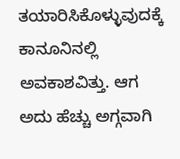ತಯಾರಿಸಿಕೊಳ್ಳುವುದಕ್ಕೆ ಕಾನೂನಿನಲ್ಲಿ ಅವಕಾಶವಿತ್ತು. ಆಗ ಅದು ಹೆಚ್ಚು ಅಗ್ಗವಾಗಿ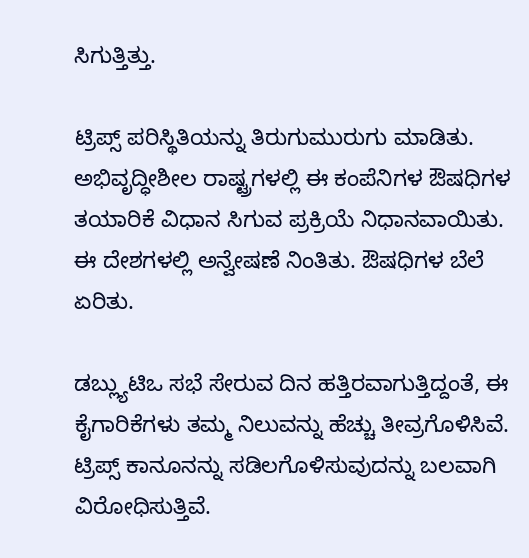ಸಿಗುತ್ತಿತ್ತು.

ಟ್ರಿಪ್ಸ್ ಪರಿಸ್ಥಿತಿಯನ್ನು ತಿರುಗುಮುರುಗು ಮಾಡಿತು. ಅಭಿವೃದ್ಧೀಶೀಲ ರಾಷ್ಟ್ರಗಳಲ್ಲಿ ಈ ಕಂಪೆನಿಗಳ ಔಷಧಿಗಳ ತಯಾರಿಕೆ ವಿಧಾನ ಸಿಗುವ ಪ್ರಕ್ರಿಯೆ ನಿಧಾನವಾಯಿತು. ಈ ದೇಶಗಳಲ್ಲಿ ಅನ್ವೇಷಣೆ ನಿಂತಿತು. ಔಷಧಿಗಳ ಬೆಲೆ ಏರಿತು.

ಡಬ್ಲ್ಯುಟಿಒ ಸಭೆ ಸೇರುವ ದಿನ ಹತ್ತಿರವಾಗುತ್ತಿದ್ದಂತೆ, ಈ ಕೈಗಾರಿಕೆಗಳು ತಮ್ಮ ನಿಲುವನ್ನು ಹೆಚ್ಚು ತೀವ್ರಗೊಳಿಸಿವೆ. ಟ್ರಿಪ್ಸ್ ಕಾನೂನನ್ನು ಸಡಿಲಗೊಳಿಸುವುದನ್ನು ಬಲವಾಗಿ ವಿರೋಧಿಸುತ್ತಿವೆ.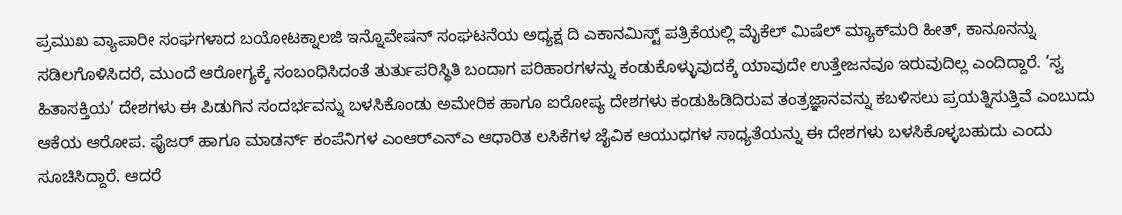ಪ್ರಮುಖ ವ್ಯಾಪಾರೀ ಸಂಘಗಳಾದ ಬಯೋಟಕ್ನಾಲಜಿ ಇನ್ನೊವೇಷನ್ ಸಂಘಟನೆಯ ಅಧ್ಯಕ್ಷ ದಿ ಎಕಾನಮಿಸ್ಟ್ ಪತ್ರಿಕೆಯಲ್ಲಿ ಮೈಕೆಲ್ ಮಿಷೆಲ್ ಮ್ಯಾಕ್‌ಮರಿ ಹೀತ್, ಕಾನೂನನ್ನು ಸಡಿಲಗೊಳಿಸಿದರೆ, ಮುಂದೆ ಆರೋಗ್ಯಕ್ಕೆ ಸಂಬಂಧಿಸಿದಂತೆ ತುರ್ತುಪರಿಸ್ಥಿತಿ ಬಂದಾಗ ಪರಿಹಾರಗಳನ್ನು ಕಂಡುಕೊಳ್ಳುವುದಕ್ಕೆ ಯಾವುದೇ ಉತ್ತೇಜನವೂ ಇರುವುದಿಲ್ಲ ಎಂದಿದ್ದಾರೆ. ‘ಸ್ವ ಹಿತಾಸಕ್ತಿಯ’ ದೇಶಗಳು ಈ ಪಿಡುಗಿನ ಸಂದರ್ಭವನ್ನು ಬಳಸಿಕೊಂಡು ಅಮೇರಿಕ ಹಾಗೂ ಐರೋಪ್ಯ ದೇಶಗಳು ಕಂಡುಹಿಡಿದಿರುವ ತಂತ್ರಜ್ಞಾನವನ್ನು ಕಬಳಿಸಲು ಪ್ರಯತ್ನಿಸುತ್ತಿವೆ ಎಂಬುದು ಆಕೆಯ ಆರೋಪ. ಫೈಜರ್ ಹಾಗೂ ಮಾಡರ್ನ್ ಕಂಪೆನಿಗಳ ಎಂಆರ್‌ಎನ್‌ಎ ಆಧಾರಿತ ಲಸಿಕೆಗಳ ಜೈವಿಕ ಆಯುಧಗಳ ಸಾಧ್ಯತೆಯನ್ನು ಈ ದೇಶಗಳು ಬಳಸಿಕೊಳ್ಳಬಹುದು ಎಂದು ಸೂಚಿಸಿದ್ದಾರೆ. ಆದರೆ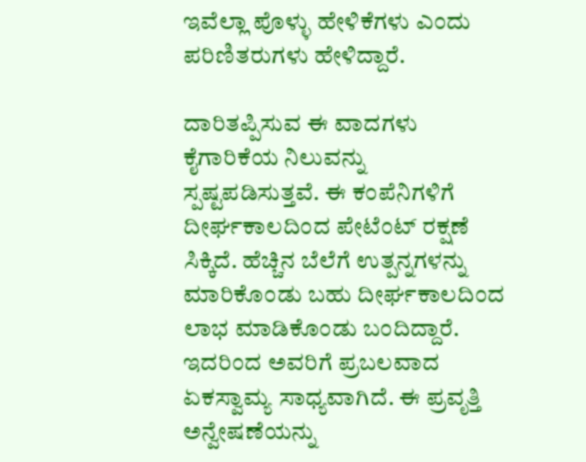ಇವೆಲ್ಲಾ ಪೊಳ್ಳು ಹೇಳಿಕೆಗಳು ಎಂದು ಪರಿಣಿತರುಗಳು ಹೇಳಿದ್ದಾರೆ.

ದಾರಿತಪ್ಪಿಸುವ ಈ ವಾದಗಳು ಕೈಗಾರಿಕೆಯ ನಿಲುವನ್ನು ಸ್ಪಷ್ಟಪಡಿಸುತ್ತವೆ. ಈ ಕಂಪೆನಿಗಳಿಗೆ ದೀರ್ಘಕಾಲದಿಂದ ಪೇಟೆಂಟ್ ರಕ್ಷಣೆ ಸಿಕ್ಕಿದೆ. ಹೆಚ್ಚಿನ ಬೆಲೆಗೆ ಉತ್ಪನ್ನಗಳನ್ನು ಮಾರಿಕೊಂಡು ಬಹು ದೀರ್ಘಕಾಲದಿಂದ ಲಾಭ ಮಾಡಿಕೊಂಡು ಬಂದಿದ್ದಾರೆ. ಇದರಿಂದ ಅವರಿಗೆ ಪ್ರಬಲವಾದ ಏಕಸ್ವಾಮ್ಯ ಸಾಧ್ಯವಾಗಿದೆ. ಈ ಪ್ರವೃತ್ತಿ ಅನ್ವೇಷಣೆಯನ್ನು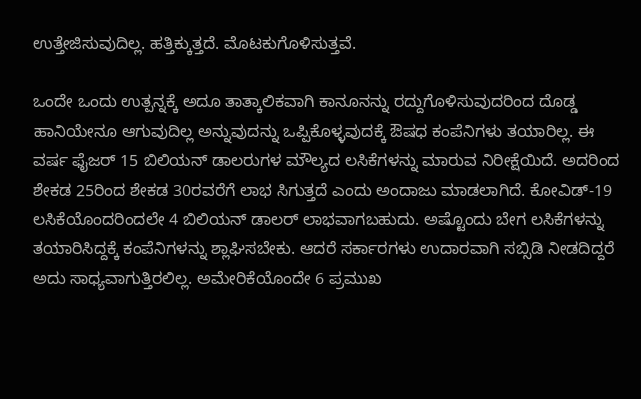ಉತ್ತೇಜಿಸುವುದಿಲ್ಲ. ಹತ್ತಿಕ್ಕುತ್ತದೆ. ಮೊಟಕುಗೊಳಿಸುತ್ತವೆ.

ಒಂದೇ ಒಂದು ಉತ್ಪನ್ನಕ್ಕೆ ಅದೂ ತಾತ್ಕಾಲಿಕವಾಗಿ ಕಾನೂನನ್ನು ರದ್ದುಗೊಳಿಸುವುದರಿಂದ ದೊಡ್ಡ ಹಾನಿಯೇನೂ ಆಗುವುದಿಲ್ಲ ಅನ್ನುವುದನ್ನು ಒಪ್ಪಿಕೊಳ್ಳವುದಕ್ಕೆ ಔಷಧ ಕಂಪೆನಿಗಳು ತಯಾರಿಲ್ಲ. ಈ ವರ್ಷ ಫೈಜರ್ 15 ಬಿಲಿಯನ್ ಡಾಲರುಗಳ ಮೌಲ್ಯದ ಲಸಿಕೆಗಳನ್ನು ಮಾರುವ ನಿರೀಕ್ಷೆಯಿದೆ. ಅದರಿಂದ ಶೇಕಡ 25ರಿಂದ ಶೇಕಡ 30ರವರೆಗೆ ಲಾಭ ಸಿಗುತ್ತದೆ ಎಂದು ಅಂದಾಜು ಮಾಡಲಾಗಿದೆ. ಕೋವಿಡ್-19 ಲಸಿಕೆಯೊಂದರಿಂದಲೇ 4 ಬಿಲಿಯನ್ ಡಾಲರ್ ಲಾಭವಾಗಬಹುದು. ಅಷ್ಟೊಂದು ಬೇಗ ಲಸಿಕೆಗಳನ್ನು ತಯಾರಿಸಿದ್ದಕ್ಕೆ ಕಂಪೆನಿಗಳನ್ನು ಶ್ಲಾಘಿಸಬೇಕು. ಆದರೆ ಸರ್ಕಾರಗಳು ಉದಾರವಾಗಿ ಸಬ್ಸಿಡಿ ನೀಡದಿದ್ದರೆ ಅದು ಸಾಧ್ಯವಾಗುತ್ತಿರಲಿಲ್ಲ. ಅಮೇರಿಕೆಯೊಂದೇ 6 ಪ್ರಮುಖ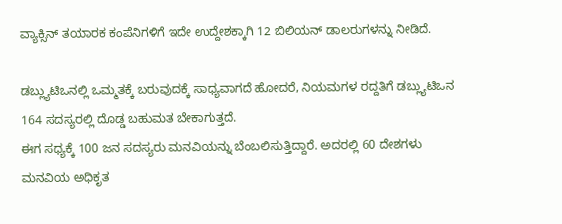ವ್ಯಾಕ್ಸಿನ್ ತಯಾರಕ ಕಂಪೆನಿಗಳಿಗೆ ಇದೇ ಉದ್ದೇಶಕ್ಕಾಗಿ 12 ಬಿಲಿಯನ್ ಡಾಲರುಗಳನ್ನು ನೀಡಿದೆ.

ಡಬ್ಲ್ಯುಟಿಒನಲ್ಲಿ ಒಮ್ಮತಕ್ಕೆ ಬರುವುದಕ್ಕೆ ಸಾಧ್ಯವಾಗದೆ ಹೋದರೆ, ನಿಯಮಗಳ ರದ್ದತಿಗೆ ಡಬ್ಲ್ಯುಟಿಒನ 164 ಸದಸ್ಯರಲ್ಲಿ ದೊಡ್ಡ ಬಹುಮತ ಬೇಕಾಗುತ್ತದೆ.
ಈಗ ಸಧ್ಯಕ್ಕೆ 100 ಜನ ಸದಸ್ಯರು ಮನವಿಯನ್ನು ಬೆಂಬಲಿಸುತ್ತಿದ್ದಾರೆ. ಅದರಲ್ಲಿ 60 ದೇಶಗಳು ಮನವಿಯ ಅಧಿಕೃತ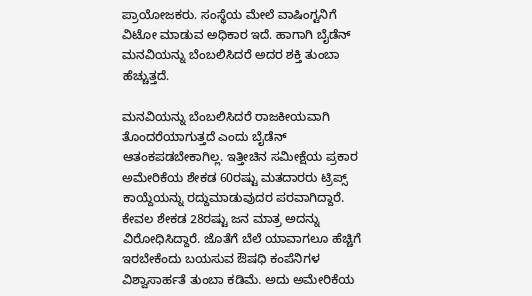ಪ್ರಾಯೋಜಕರು. ಸಂಸ್ಥೆಯ ಮೇಲೆ ವಾಷಿಂಗ್ಟನಿಗೆ ವಿಟೋ ಮಾಡುವ ಅಧಿಕಾರ ಇದೆ. ಹಾಗಾಗಿ ಬೈಡೆನ್ ಮನವಿಯನ್ನು ಬೆಂಬಲಿಸಿದರೆ ಅದರ ಶಕ್ತಿ ತುಂಬಾ ಹೆಚ್ಚುತ್ತದೆ.

ಮನವಿಯನ್ನು ಬೆಂಬಲಿಸಿದರೆ ರಾಜಕೀಯವಾಗಿ ತೊಂದರೆಯಾಗುತ್ತದೆ ಎಂದು ಬೈಡೆನ್ ಆತಂಕಪಡಬೇಕಾಗಿಲ್ಲ. ಇತ್ತೀಚಿನ ಸಮೀಕ್ಷೆಯ ಪ್ರಕಾರ ಅಮೇರಿಕೆಯ ಶೇಕಡ 60ರಷ್ಟು ಮತದಾರರು ಟ್ರಿಪ್ಸ್ ಕಾಯ್ದೆಯನ್ನು ರದ್ದುಮಾಡುವುದರ ಪರವಾಗಿದ್ದಾರೆ. ಕೇವಲ ಶೇಕಡ 28ರಷ್ಟು ಜನ ಮಾತ್ರ ಅದನ್ನು ವಿರೋಧಿಸಿದ್ದಾರೆ. ಜೊತೆಗೆ ಬೆಲೆ ಯಾವಾಗಲೂ ಹೆಚ್ಚಿಗೆ ಇರಬೇಕೆಂದು ಬಯಸುವ ಔಷಧಿ ಕಂಪೆನಿಗಳ ವಿಶ್ವಾಸಾರ್ಹತೆ ತುಂಬಾ ಕಡಿಮೆ. ಅದು ಅಮೇರಿಕೆಯ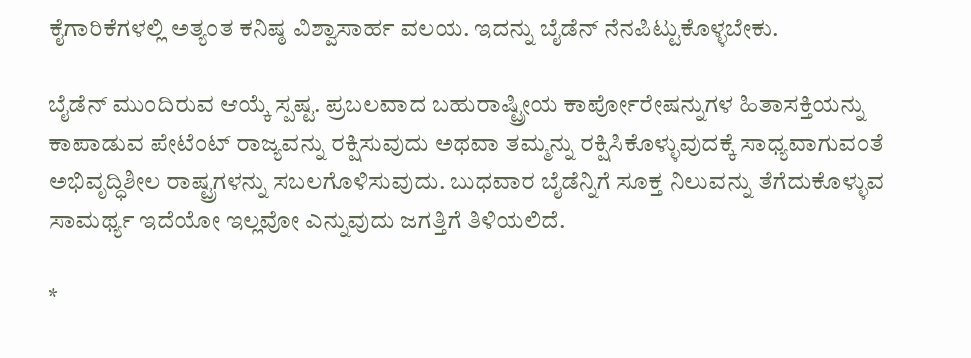ಕೈಗಾರಿಕೆಗಳಲ್ಲಿ ಅತ್ಯಂತ ಕನಿಷ್ಠ ವಿಶ್ವಾಸಾರ್ಹ ವಲಯ. ಇದನ್ನು ಬೈಡೆನ್ ನೆನಪಿಟ್ಟುಕೊಳ್ಳಬೇಕು.

ಬೈಡೆನ್ ಮುಂದಿರುವ ಆಯ್ಕೆ ಸ್ಪಷ್ಟ. ಪ್ರಬಲವಾದ ಬಹುರಾಷ್ಟ್ರೀಯ ಕಾರ್ಪೋರೇಷನ್ನುಗಳ ಹಿತಾಸಕ್ತಿಯನ್ನು ಕಾಪಾಡುವ ಪೇಟೆಂಟ್ ರಾಜ್ಯವನ್ನು ರಕ್ಷಿಸುವುದು ಅಥವಾ ತಮ್ಮನ್ನು ರಕ್ಷಿಸಿಕೊಳ್ಳುವುದಕ್ಕೆ ಸಾಧ್ಯವಾಗುವಂತೆ ಅಭಿವೃದ್ಧಿಶೀಲ ರಾಷ್ಟ್ರಗಳನ್ನು ಸಬಲಗೊಳಿಸುವುದು. ಬುಧವಾರ ಬೈಡೆನ್ನಿಗೆ ಸೂಕ್ತ ನಿಲುವನ್ನು ತೆಗೆದುಕೊಳ್ಳುವ ಸಾಮರ್ಥ್ಯ ಇದೆಯೋ ಇಲ್ಲವೋ ಎನ್ನುವುದು ಜಗತ್ತಿಗೆ ತಿಳಿಯಲಿದೆ.

*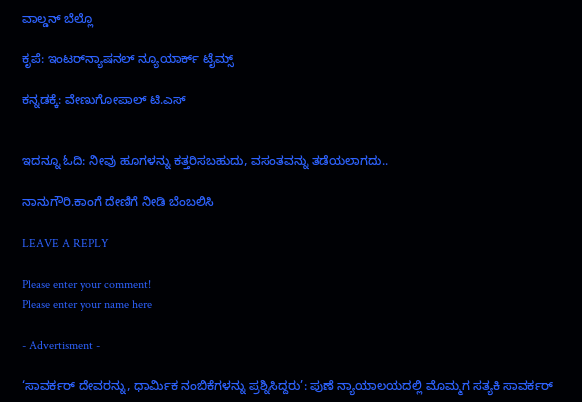ವಾಲ್ಡನ್ ಬೆಲ್ಲೊ

ಕೃಪೆ: ಇಂಟರ್‌ನ್ಯಾಷನಲ್ ನ್ಯೂಯಾರ್ಕ್ ಟೈಮ್ಸ್

ಕನ್ನಡಕ್ಕೆ: ವೇಣುಗೋಪಾಲ್ ಟಿ.ಎಸ್


ಇದನ್ನೂ ಓದಿ: ನೀವು ಹೂಗಳನ್ನು ಕತ್ತರಿಸಬಹುದು, ವಸಂತವನ್ನು ತಡೆಯಲಾಗದು..

ನಾನುಗೌರಿ.ಕಾಂಗೆ ದೇಣಿಗೆ ನೀಡಿ ಬೆಂಬಲಿಸಿ

LEAVE A REPLY

Please enter your comment!
Please enter your name here

- Advertisment -

‘ಸಾವರ್ಕರ್ ದೇವರನ್ನು, ಧಾರ್ಮಿಕ ನಂಬಿಕೆಗಳನ್ನು ಪ್ರಶ್ನಿಸಿದ್ದರು’: ಪುಣೆ ನ್ಯಾಯಾಲಯದಲ್ಲಿ ಮೊಮ್ಮಗ ಸತ್ಯಕಿ ಸಾವರ್ಕರ್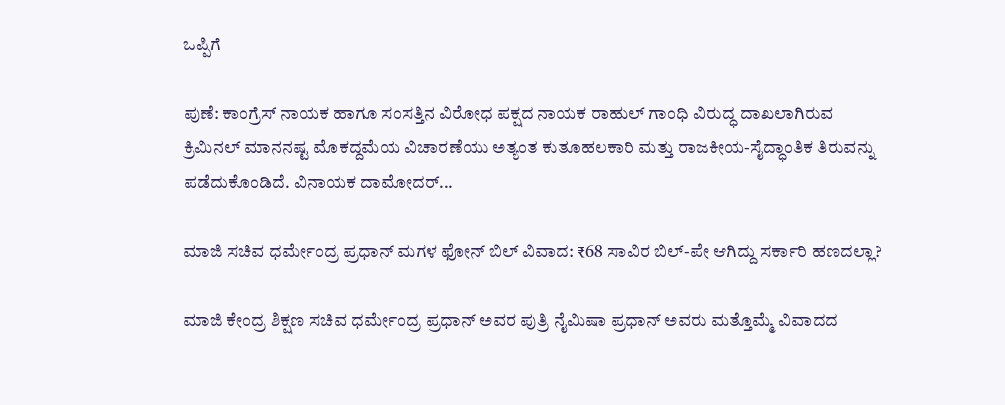ಒಪ್ಪಿಗೆ

ಪುಣೆ: ಕಾಂಗ್ರೆಸ್ ನಾಯಕ ಹಾಗೂ ಸಂಸತ್ತಿನ ವಿರೋಧ ಪಕ್ಷದ ನಾಯಕ ರಾಹುಲ್ ಗಾಂಧಿ ವಿರುದ್ಧ ದಾಖಲಾಗಿರುವ ಕ್ರಿಮಿನಲ್ ಮಾನನಷ್ಟ ಮೊಕದ್ದಮೆಯ ವಿಚಾರಣೆಯು ಅತ್ಯಂತ ಕುತೂಹಲಕಾರಿ ಮತ್ತು ರಾಜಕೀಯ-ಸೈದ್ಧಾಂತಿಕ ತಿರುವನ್ನು ಪಡೆದುಕೊಂಡಿದೆ. ವಿನಾಯಕ ದಾಮೋದರ್...

ಮಾಜಿ ಸಚಿವ ಧರ್ಮೇಂದ್ರ ಪ್ರಧಾನ್ ಮಗಳ ಫೋನ್ ಬಿಲ್ ವಿವಾದ: ₹68 ಸಾವಿರ ಬಿಲ್-ಪೇ ಆಗಿದ್ದು ಸರ್ಕಾರಿ ಹಣದಲ್ಲಾ?

ಮಾಜಿ ಕೇಂದ್ರ ಶಿಕ್ಷಣ ಸಚಿವ ಧರ್ಮೇಂದ್ರ ಪ್ರಧಾನ್ ಅವರ ಪುತ್ರಿ ನೈಮಿಷಾ ಪ್ರಧಾನ್ ಅವರು ಮತ್ತೊಮ್ಮೆ ವಿವಾದದ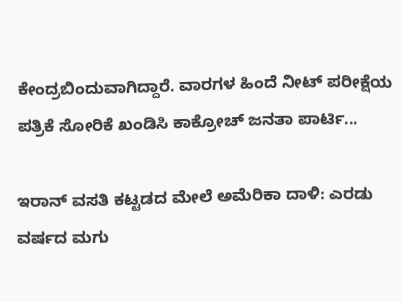ಕೇಂದ್ರಬಿಂದುವಾಗಿದ್ದಾರೆ. ವಾರಗಳ ಹಿಂದೆ ನೀಟ್ ಪರೀಕ್ಷೆಯ ಪತ್ರಿಕೆ ಸೋರಿಕೆ ಖಂಡಿಸಿ ಕಾಕ್ರೋಚ್ ಜನತಾ ಪಾರ್ಟಿ...

ಇರಾನ್ ವಸತಿ ಕಟ್ಟಡದ ಮೇಲೆ ಅಮೆರಿಕಾ ದಾಳಿ: ಎರಡು ವರ್ಷದ ಮಗು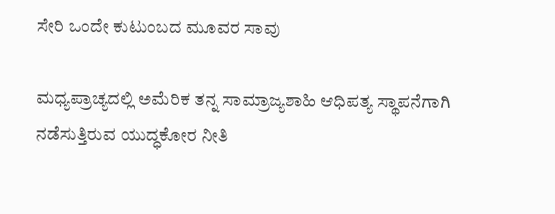ಸೇರಿ ಒಂದೇ ಕುಟುಂಬದ ಮೂವರ ಸಾವು

ಮಧ್ಯಪ್ರಾಚ್ಯದಲ್ಲಿ ಅಮೆರಿಕ ತನ್ನ ಸಾಮ್ರಾಜ್ಯಶಾಹಿ ಆಧಿಪತ್ಯ ಸ್ಥಾಪನೆಗಾಗಿ ನಡೆಸುತ್ತಿರುವ ಯುದ್ಧಕೋರ ನೀತಿ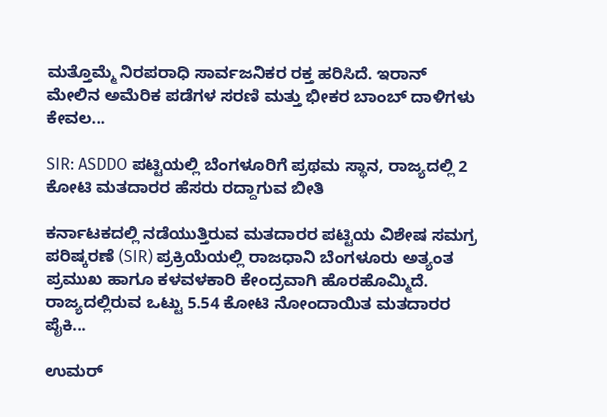ಮತ್ತೊಮ್ಮೆ ನಿರಪರಾಧಿ ಸಾರ್ವಜನಿಕರ ರಕ್ತ ಹರಿಸಿದೆ. ಇರಾನ್ ಮೇಲಿನ ಅಮೆರಿಕ ಪಡೆಗಳ ಸರಣಿ ಮತ್ತು ಭೀಕರ ಬಾಂಬ್ ದಾಳಿಗಳು ಕೇವಲ...

SIR: ASDDO ಪಟ್ಟಿಯಲ್ಲಿ ಬೆಂಗಳೂರಿಗೆ ಪ್ರಥಮ ಸ್ಥಾನ, ರಾಜ್ಯದಲ್ಲಿ 2 ಕೋಟಿ ಮತದಾರರ ಹೆಸರು ರದ್ದಾಗುವ ಬೀತಿ

ಕರ್ನಾಟಕದಲ್ಲಿ ನಡೆಯುತ್ತಿರುವ ಮತದಾರರ ಪಟ್ಟಿಯ ವಿಶೇಷ ಸಮಗ್ರ ಪರಿಷ್ಕರಣೆ (SIR) ಪ್ರಕ್ರಿಯೆಯಲ್ಲಿ ರಾಜಧಾನಿ ಬೆಂಗಳೂರು ಅತ್ಯಂತ ಪ್ರಮುಖ ಹಾಗೂ ಕಳವಳಕಾರಿ ಕೇಂದ್ರವಾಗಿ ಹೊರಹೊಮ್ಮಿದೆ. ರಾಜ್ಯದಲ್ಲಿರುವ ಒಟ್ಟು 5.54 ಕೋಟಿ ನೋಂದಾಯಿತ ಮತದಾರರ ಪೈಕಿ...

ಉಮರ್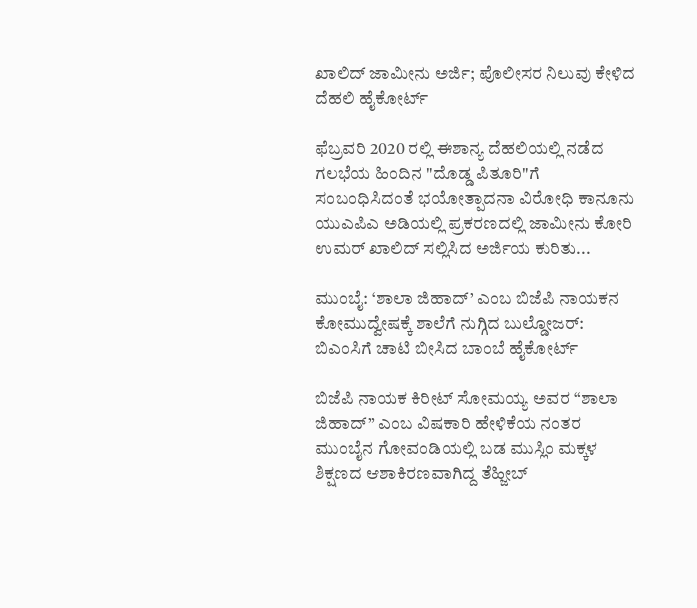ಖಾಲಿದ್ ಜಾಮೀನು ಅರ್ಜಿ; ಪೊಲೀಸರ ನಿಲುವು ಕೇಳಿದ ದೆಹಲಿ ಹೈಕೋರ್ಟ್

ಫೆಬ್ರವರಿ 2020 ರಲ್ಲಿ ಈಶಾನ್ಯ ದೆಹಲಿಯಲ್ಲಿ ನಡೆದ ಗಲಭೆಯ ಹಿಂದಿನ "ದೊಡ್ಡ ಪಿತೂರಿ"ಗೆ ಸಂಬಂಧಿಸಿದಂತೆ ಭಯೋತ್ಪಾದನಾ ವಿರೋಧಿ ಕಾನೂನು ಯುಎಪಿಎ ಅಡಿಯಲ್ಲಿ ಪ್ರಕರಣದಲ್ಲಿ ಜಾಮೀನು ಕೋರಿ ಉಮರ್ ಖಾಲಿದ್ ಸಲ್ಲಿಸಿದ ಅರ್ಜಿಯ ಕುರಿತು...

ಮುಂಬೈ: ‘ಶಾಲಾ ಜಿಹಾದ್’ ಎಂಬ ಬಿಜೆಪಿ ನಾಯಕನ ಕೋಮುದ್ವೇಷಕ್ಕೆ ಶಾಲೆಗೆ ನುಗ್ಗಿದ ಬುಲ್ಡೋಜರ್: ಬಿಎಂಸಿಗೆ ಚಾಟಿ ಬೀಸಿದ ಬಾಂಬೆ ಹೈಕೋರ್ಟ್

ಬಿಜೆಪಿ ನಾಯಕ ಕಿರೀಟ್ ಸೋಮಯ್ಯ ಅವರ “ಶಾಲಾ ಜಿಹಾದ್” ಎಂಬ ವಿಷಕಾರಿ ಹೇಳಿಕೆಯ ನಂತರ ಮುಂಬೈನ ಗೋವಂಡಿಯಲ್ಲಿ ಬಡ ಮುಸ್ಲಿಂ ಮಕ್ಕಳ ಶಿಕ್ಷಣದ ಆಶಾಕಿರಣವಾಗಿದ್ದ ತೆಹ್ಜೀಬ್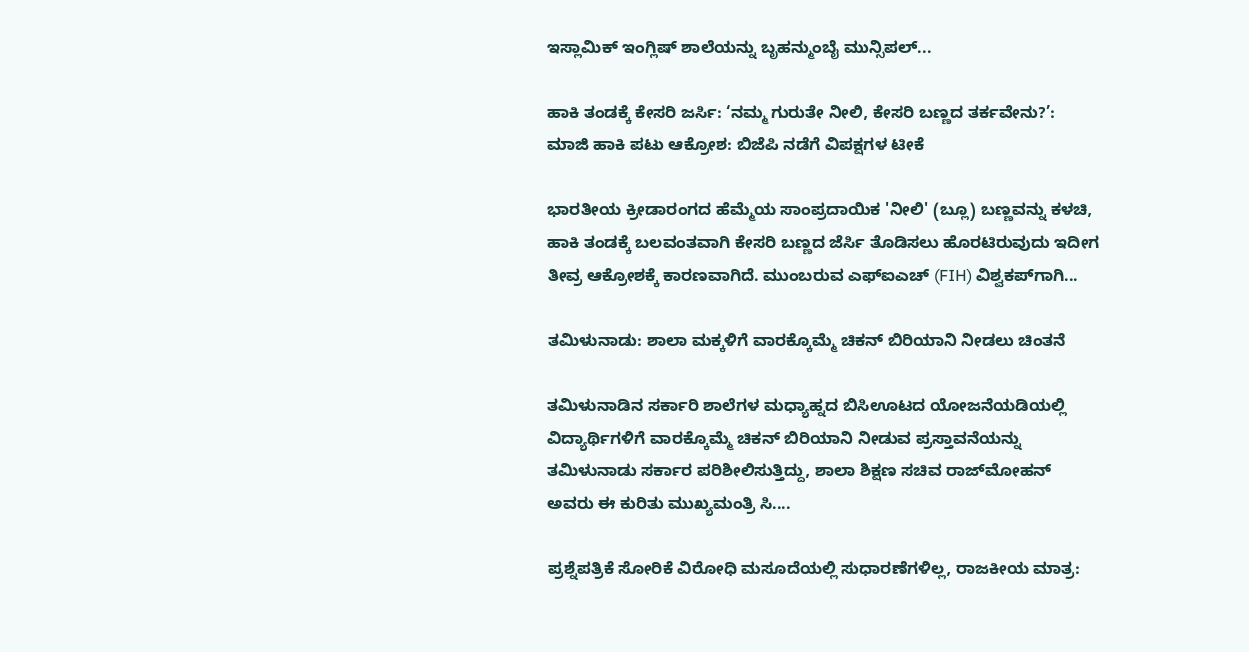ಇಸ್ಲಾಮಿಕ್ ಇಂಗ್ಲಿಷ್ ಶಾಲೆಯನ್ನು ಬೃಹನ್ಮುಂಬೈ ಮುನ್ಸಿಪಲ್...

ಹಾಕಿ ತಂಡಕ್ಕೆ ಕೇಸರಿ ಜರ್ಸಿ: ‘ನಮ್ಮ ಗುರುತೇ ನೀಲಿ, ಕೇಸರಿ ಬಣ್ಣದ ತರ್ಕವೇನು?’: ಮಾಜಿ ಹಾಕಿ ಪಟು ಆಕ್ರೋಶ: ಬಿಜೆಪಿ ನಡೆಗೆ ವಿಪಕ್ಷಗಳ ಟೀಕೆ

ಭಾರತೀಯ ಕ್ರೀಡಾರಂಗದ ಹೆಮ್ಮೆಯ ಸಾಂಪ್ರದಾಯಿಕ 'ನೀಲಿ' (ಬ್ಲೂ) ಬಣ್ಣವನ್ನು ಕಳಚಿ, ಹಾಕಿ ತಂಡಕ್ಕೆ ಬಲವಂತವಾಗಿ ಕೇಸರಿ ಬಣ್ಣದ ಜೆರ್ಸಿ ತೊಡಿಸಲು ಹೊರಟಿರುವುದು ಇದೀಗ ತೀವ್ರ ಆಕ್ರೋಶಕ್ಕೆ ಕಾರಣವಾಗಿದೆ. ಮುಂಬರುವ ಎಫ್‌ಐಎಚ್ (FIH) ವಿಶ್ವಕಪ್‌ಗಾಗಿ...

ತಮಿಳುನಾಡು: ಶಾಲಾ ಮಕ್ಕಳಿಗೆ ವಾರಕ್ಕೊಮ್ಮೆ ಚಿಕನ್ ಬಿರಿಯಾನಿ ನೀಡಲು ಚಿಂತನೆ

ತಮಿಳುನಾಡಿನ ಸರ್ಕಾರಿ ಶಾಲೆಗಳ ಮಧ್ಯಾಹ್ನದ ಬಿಸಿಊಟದ ಯೋಜನೆಯಡಿಯಲ್ಲಿ ವಿದ್ಯಾರ್ಥಿಗಳಿಗೆ ವಾರಕ್ಕೊಮ್ಮೆ ಚಿಕನ್ ಬಿರಿಯಾನಿ ನೀಡುವ ಪ್ರಸ್ತಾವನೆಯನ್ನು ತಮಿಳುನಾಡು ಸರ್ಕಾರ ಪರಿಶೀಲಿಸುತ್ತಿದ್ದು, ಶಾಲಾ ಶಿಕ್ಷಣ ಸಚಿವ ರಾಜ್‌ಮೋಹನ್ ಅವರು ಈ ಕುರಿತು ಮುಖ್ಯಮಂತ್ರಿ ಸಿ....

ಪ್ರಶ್ನೆಪತ್ರಿಕೆ ಸೋರಿಕೆ ವಿರೋಧಿ ಮಸೂದೆಯಲ್ಲಿ ಸುಧಾರಣೆಗಳಿಲ್ಲ, ರಾಜಕೀಯ ಮಾತ್ರ: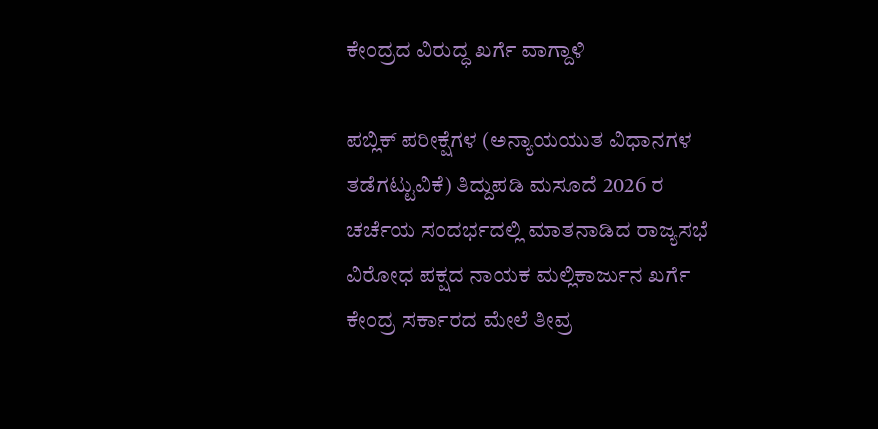ಕೇಂದ್ರದ ವಿರುದ್ಧ ಖರ್ಗೆ ವಾಗ್ದಾಳಿ

ಪಬ್ಲಿಕ್ ಪರೀಕ್ಷೆಗಳ (ಅನ್ಯಾಯಯುತ ವಿಧಾನಗಳ ತಡೆಗಟ್ಟುವಿಕೆ) ತಿದ್ದುಪಡಿ ಮಸೂದೆ 2026 ರ ಚರ್ಚೆಯ ಸಂದರ್ಭದಲ್ಲಿ ಮಾತನಾಡಿದ ರಾಜ್ಯಸಭೆ ವಿರೋಧ ಪಕ್ಷದ ನಾಯಕ ಮಲ್ಲಿಕಾರ್ಜುನ ಖರ್ಗೆ ಕೇಂದ್ರ ಸರ್ಕಾರದ ಮೇಲೆ ತೀವ್ರ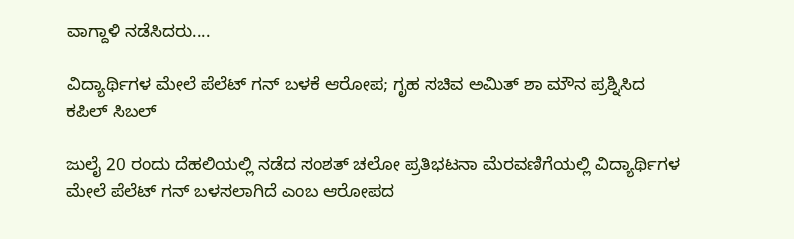ವಾಗ್ದಾಳಿ ನಡೆಸಿದರು....

ವಿದ್ಯಾರ್ಥಿಗಳ ಮೇಲೆ ಪೆಲೆಟ್ ಗನ್ ಬಳಕೆ ಆರೋಪ; ಗೃಹ ಸಚಿವ ಅಮಿತ್‌ ಶಾ ಮೌನ ಪ್ರಶ್ನಿಸಿದ ಕಪಿಲ್ ಸಿಬಲ್

ಜುಲೈ 20 ರಂದು ದೆಹಲಿಯಲ್ಲಿ ನಡೆದ ಸಂಶತ್ ಚಲೋ ಪ್ರತಿಭಟನಾ ಮೆರವಣಿಗೆಯಲ್ಲಿ ವಿದ್ಯಾರ್ಥಿಗಳ ಮೇಲೆ ಪೆಲೆಟ್ ಗನ್ ಬಳಸಲಾಗಿದೆ ಎಂಬ ಆರೋಪದ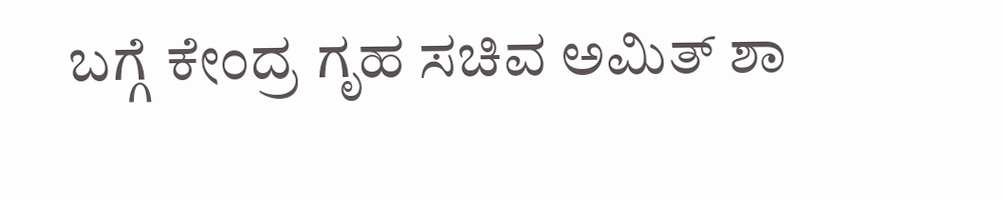ಬಗ್ಗೆ ಕೇಂದ್ರ ಗೃಹ ಸಚಿವ ಅಮಿತ್ ಶಾ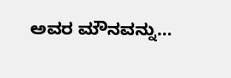ಅವರ ಮೌನವನ್ನು...